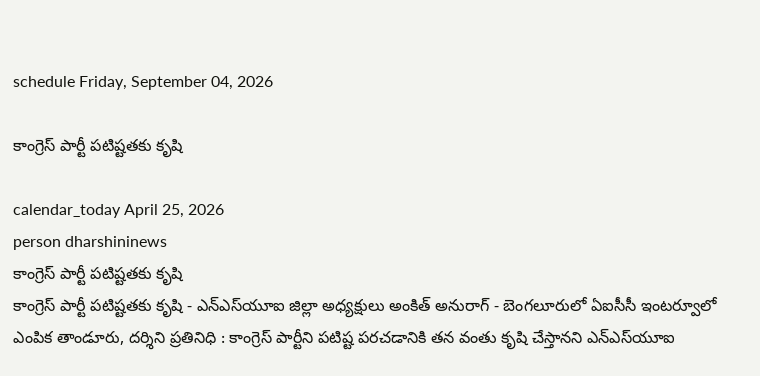schedule Friday, September 04, 2026

కాంగ్రెస్ పార్టీ పటిష్టతకు కృషి

calendar_today April 25, 2026
person dharshininews
కాంగ్రెస్ పార్టీ పటిష్టతకు కృషి
కాంగ్రెస్ పార్టీ పటిష్టతకు కృషి - ఎన్‌ఎస్‌యూఐ జిల్లా అధ్యక్షులు అంకిత్ అనురాగ్‌ - బెంగలూరులో ఏఐసీసీ ఇంటర్వూలో ఎంపిక తాండూరు, దర్శిని ప్రతినిధి : కాంగ్రెస్ పార్టీని పటిష్ట పరచడానికి తన వంతు కృషి చేస్తానని ఎన్‌ఎస్‌యూఐ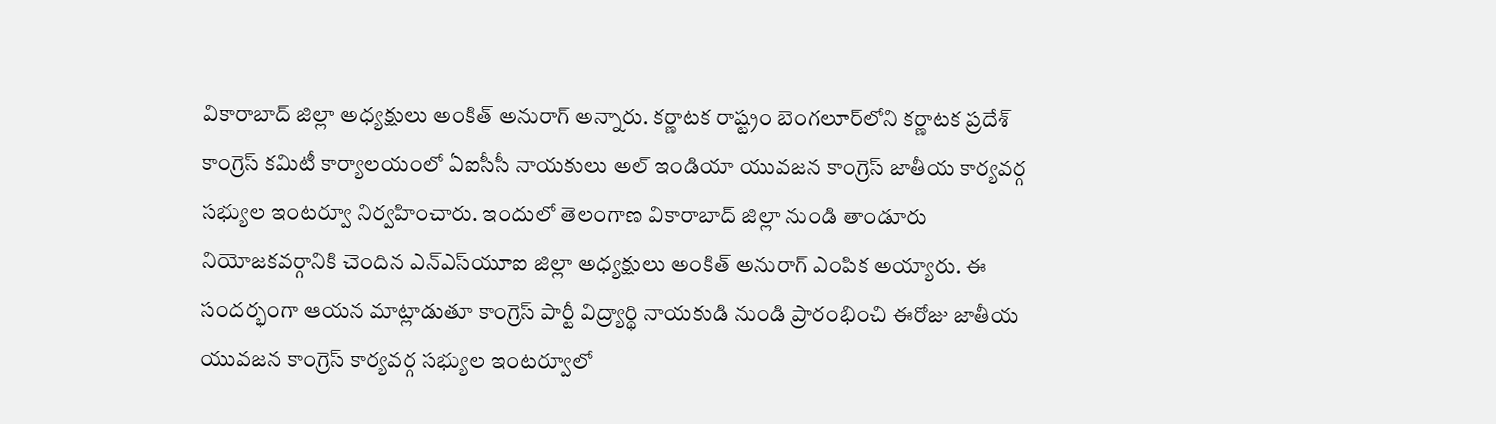వికారాబాద్‌ జిల్లా అధ్యక్షులు అంకిత్ అనురాగ్ అన్నారు. కర్ణాటక రాష్ట్రం బెంగలూర్‌లోని కర్ణాటక ప్రదేశ్ కాంగ్రెస్ కమిటీ కార్యాలయంలో ఏఐసీసీ నాయకులు అల్ ఇండియా యువజన కాంగ్రెస్ జాతీయ కార్యవర్గ సభ్యుల ఇంటర్వూ నిర్వహించారు. ఇందులో తెలంగాణ వికారాబాద్ జిల్లా నుండి తాండూరు నియోజకవర్గానికి చెందిన ఎన్ఎస్‌యూఐ జిల్లా అధ్యక్షులు అంకిత్ అనురాగ్ ఎంపిక అయ్యారు. ఈ సందర్భంగా ఆయన మాట్లాడుతూ కాంగ్రెస్ పార్టీ విద్ర్యార్థి నాయకుడి నుండి ప్రారంభించి ఈరోజు జాతీయ యువజన కాంగ్రెస్ కార్యవర్గ సభ్యుల ఇంటర్వూలో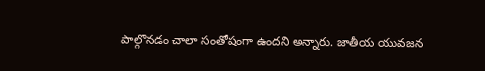పాల్గొనడం చాలా సంతోషంగా ఉందని అన్నారు. జాతీయ యువజన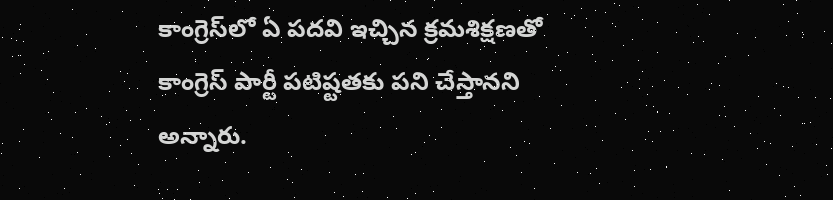కాంగ్రెస్‌లో ఏ పదవి ఇచ్చిన క్రమశిక్షణతో కాంగ్రెస్‌ పార్టీ పటిష్టతకు పని చేస్తానని అన్నారు.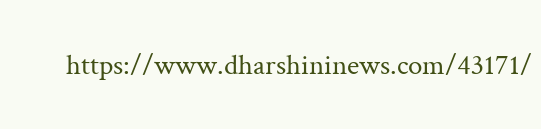https://www.dharshininews.com/43171/